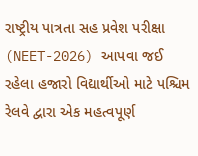રાષ્ટ્રીય પાત્રતા સહ પ્રવેશ પરીક્ષા (NEET-2026) આપવા જઈ રહેલા હજારો વિદ્યાર્થીઓ માટે પશ્ચિમ રેલવે દ્વારા એક મહત્વપૂર્ણ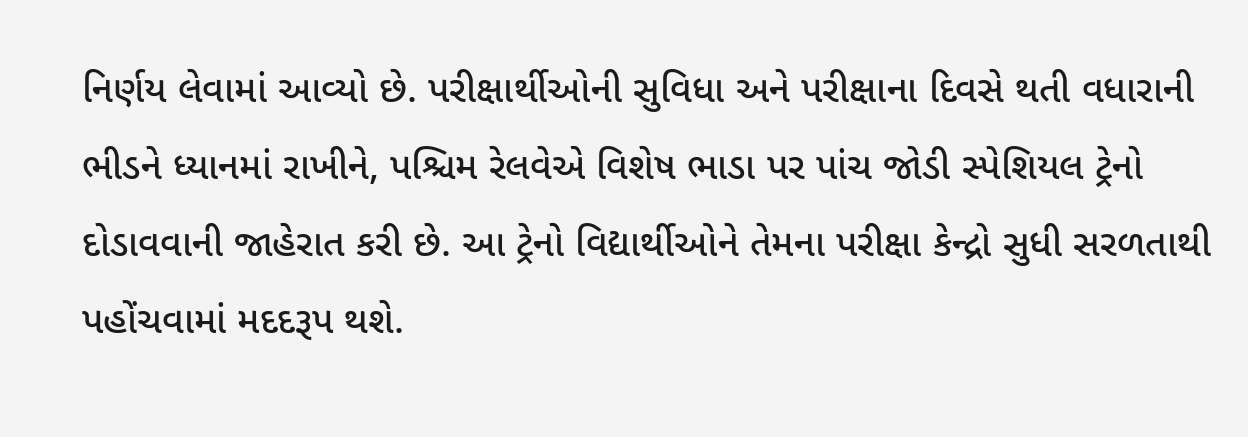નિર્ણય લેવામાં આવ્યો છે. પરીક્ષાર્થીઓની સુવિધા અને પરીક્ષાના દિવસે થતી વધારાની ભીડને ધ્યાનમાં રાખીને, પશ્ચિમ રેલવેએ વિશેષ ભાડા પર પાંચ જોડી સ્પેશિયલ ટ્રેનો દોડાવવાની જાહેરાત કરી છે. આ ટ્રેનો વિદ્યાર્થીઓને તેમના પરીક્ષા કેન્દ્રો સુધી સરળતાથી પહોંચવામાં મદદરૂપ થશે.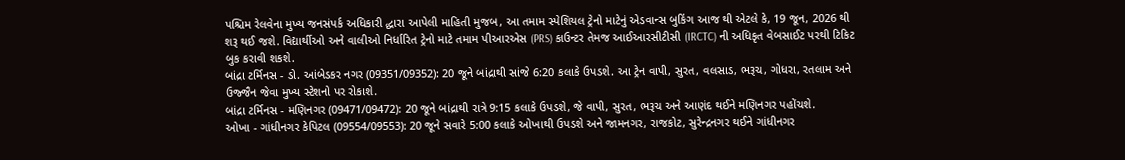પશ્ચિમ રેલવેના મુખ્ય જનસંપર્ક અધિકારી દ્ધારા આપેલી માહિતી મુજબ, આ તમામ સ્પેશિયલ ટ્રેનો માટેનું એડવાન્સ બુકિંગ આજ થી એટલે કે, 19 જૂન, 2026 થી શરૂ થઈ જશે. વિદ્યાર્થીઓ અને વાલીઓ નિર્ધારિત ટ્રેનો માટે તમામ પીઆરએસ (PRS) કાઉન્ટર તેમજ આઈઆરસીટીસી (IRCTC) ની અધિકૃત વેબસાઈટ પરથી ટિકિટ બુક કરાવી શકશે.
બાંદ્રા ટર્મિનસ - ડો. આંબેડકર નગર (09351/09352): 20 જૂને બાંદ્રાથી સાંજે 6:20 કલાકે ઉપડશે. આ ટ્રેન વાપી, સુરત, વલસાડ, ભરૂચ, ગોધરા, રતલામ અને ઉજ્જૈન જેવા મુખ્ય સ્ટેશનો પર રોકાશે.
બાંદ્રા ટર્મિનસ - મણિનગર (09471/09472): 20 જૂને બાંદ્રાથી રાત્રે 9:15 કલાકે ઉપડશે, જે વાપી, સુરત, ભરૂચ અને આણંદ થઈને મણિનગર પહોંચશે.
ઓખા - ગાંધીનગર કેપિટલ (09554/09553): 20 જૂને સવારે 5:00 કલાકે ઓખાથી ઉપડશે અને જામનગર, રાજકોટ, સુરેન્દ્રનગર થઈને ગાંધીનગર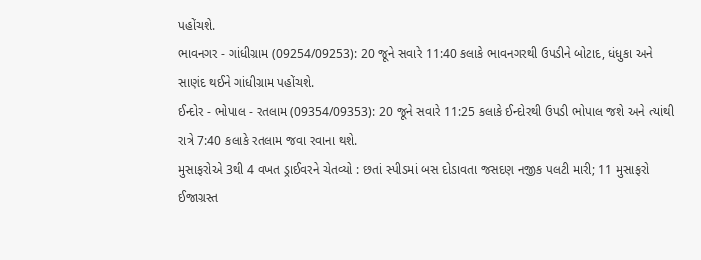પહોંચશે.
ભાવનગર - ગાંધીગ્રામ (09254/09253): 20 જૂને સવારે 11:40 કલાકે ભાવનગરથી ઉપડીને બોટાદ, ધંધુકા અને સાણંદ થઈને ગાંધીગ્રામ પહોંચશે.
ઈન્દોર - ભોપાલ - રતલામ (09354/09353): 20 જૂને સવારે 11:25 કલાકે ઈન્દોરથી ઉપડી ભોપાલ જશે અને ત્યાંથી રાત્રે 7:40 કલાકે રતલામ જવા રવાના થશે.
મુસાફરોએ 3થી 4 વખત ડ્રાઈવરને ચેતવ્યો : છતાં સ્પીડમાં બસ દોડાવતા જસદણ નજીક પલટી મારી; 11 મુસાફરો ઈજાગ્રસ્ત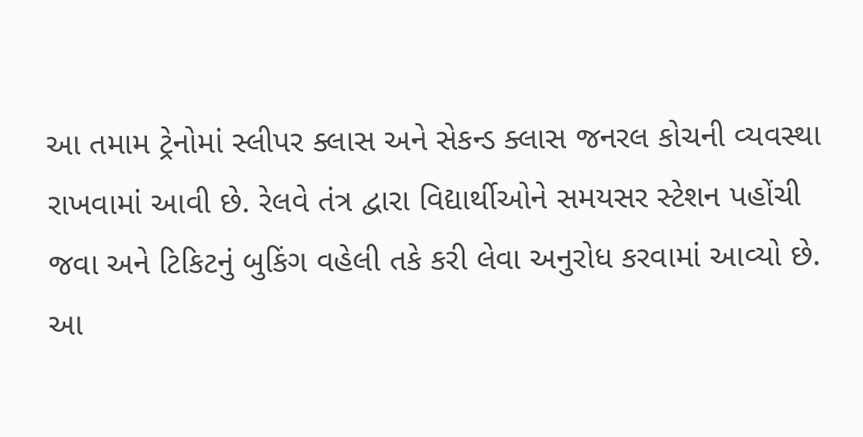આ તમામ ટ્રેનોમાં સ્લીપર ક્લાસ અને સેકન્ડ ક્લાસ જનરલ કોચની વ્યવસ્થા રાખવામાં આવી છે. રેલવે તંત્ર દ્વારા વિદ્યાર્થીઓને સમયસર સ્ટેશન પહોંચી જવા અને ટિકિટનું બુકિંગ વહેલી તકે કરી લેવા અનુરોધ કરવામાં આવ્યો છે. આ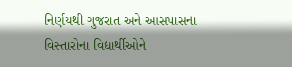નિર્ણયથી ગુજરાત અને આસપાસના વિસ્તારોના વિદ્યાર્થીઓને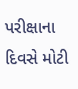પરીક્ષાના દિવસે મોટી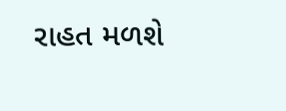રાહત મળશે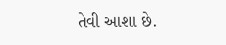તેવી આશા છે.